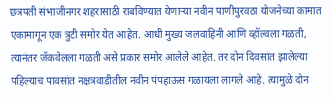छत्रपती संभाजीनगर शहरासाठी राबविण्यात येणाऱ्या नवीन पाणीपुरवठा योजनेच्या कामात एकामागून एक त्रुटी समोर येत आहेत. आधी मुख्य जलवाहिनी आणि व्हॉल्वला गळती, त्यानंतर जॅकवेलला गळती असे प्रकार समोर आलेले आहेत. तर दोन दिवसांत झालेल्या पहिल्याच पावसांत नक्षत्रवाडीतील नवीन पंपहाऊस गळायला लागले आहे. त्यामुळे दोन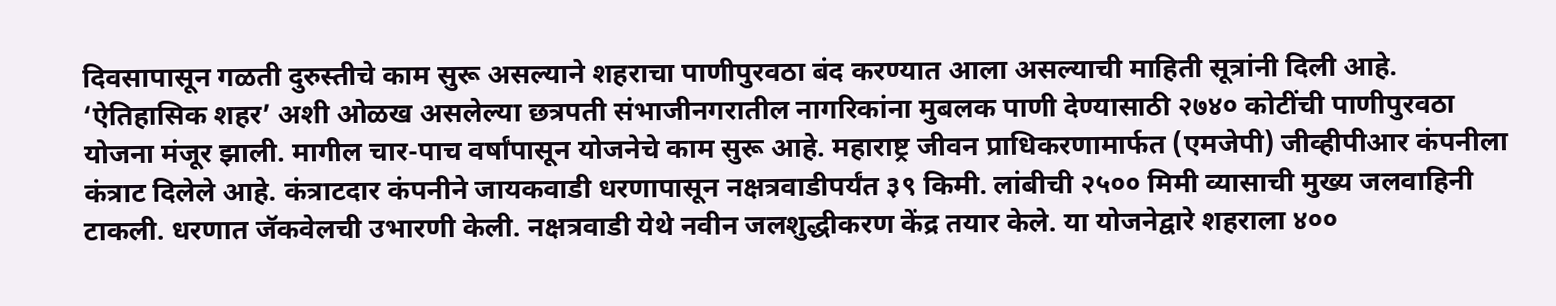दिवसापासून गळती दुरुस्तीचे काम सुरू असल्याने शहराचा पाणीपुरवठा बंद करण्यात आला असल्याची माहिती सूत्रांनी दिली आहे.
‘ऐतिहासिक शहर’ अशी ओळख असलेल्या छत्रपती संभाजीनगरातील नागरिकांना मुबलक पाणी देण्यासाठी २७४० कोटींची पाणीपुरवठा योजना मंजूर झाली. मागील चार-पाच वर्षांपासून योजनेचे काम सुरू आहे. महाराष्ट्र जीवन प्राधिकरणामार्फत (एमजेपी) जीव्हीपीआर कंपनीला कंत्राट दिलेले आहे. कंत्राटदार कंपनीने जायकवाडी धरणापासून नक्षत्रवाडीपर्यंत ३९ किमी. लांबीची २५०० मिमी व्यासाची मुख्य जलवाहिनी टाकली. धरणात जॅकवेलची उभारणी केली. नक्षत्रवाडी येथे नवीन जलशुद्धीकरण केंद्र तयार केले. या योजनेद्वारे शहराला ४००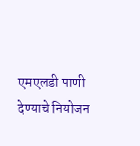एमएलडी पाणी देण्याचे नियोजन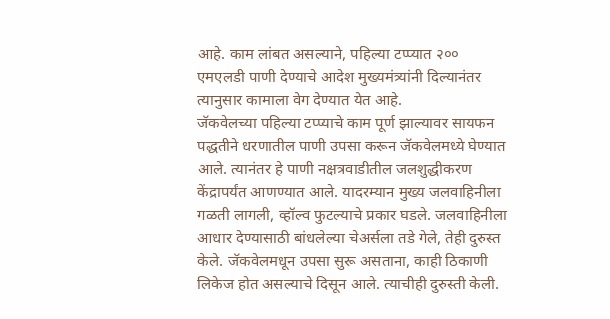आहे. काम लांबत असल्याने, पहिल्या टप्प्यात २०० एमएलडी पाणी देण्याचे आदेश मुख्यमंत्र्यांनी दिल्यानंतर त्यानुसार कामाला वेग देण्यात येत आहे.
जॅकवेलच्या पहिल्या टप्प्याचे काम पूर्ण झाल्यावर सायफन पद्धतीने धरणातील पाणी उपसा करून जॅकवेलमध्ये घेण्यात आले. त्यानंतर हे पाणी नक्षत्रवाडीतील जलशुद्धीकरण केंद्रापर्यंत आणण्यात आले. यादरम्यान मुख्य जलवाहिनीला गळती लागली, व्हॉल्व फुटल्याचे प्रकार घडले. जलवाहिनीला आधार देण्यासाठी बांधलेल्या चेअर्सला तडे गेले, तेही दुरुस्त केले. जॅकवेलमधून उपसा सुरू असताना, काही ठिकाणी लिकेज होत असल्याचे दिसून आले. त्याचीही दुरुस्ती केली.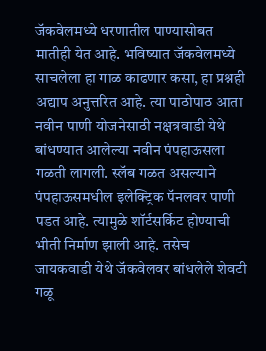जॅकवेलमध्ये धरणातील पाण्यासोबत मातीही येत आहे. भविष्यात जॅकवेलमध्ये साचलेला हा गाळ काढणार कसा, हा प्रश्नही अद्याप अनुत्तरित आहे. त्या पाठोपाठ आता नवीन पाणी योजनेसाठी नक्षत्रवाडी येथे बांधण्यात आलेल्या नवीन पंपहाऊसला गळती लागली. स्लॅब गळत असल्याने पंपहाऊसमधील इलेक्ट्रिक पॅनलवर पाणी पडत आहे. त्यामुळे शॉर्टसर्किट होण्याची भीती निर्माण झाली आहे. तसेच जायकवाडी येथे जॅकवेलवर बांधलेले शेवटी गळू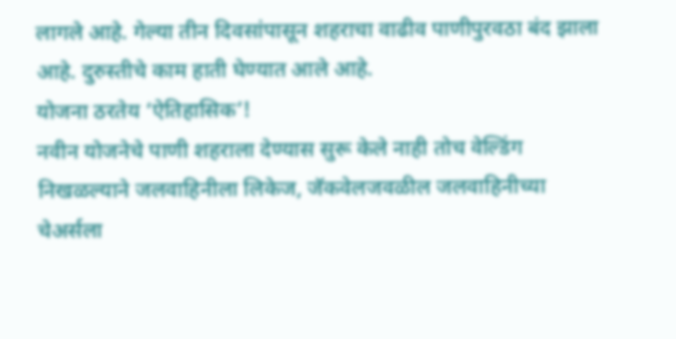लागले आहे. गेल्या तीन दिवसांपासून शहराचा वाढीव पाणीपुरवठा बंद झाला आहे. दुरुस्तीचे काम हाती घेण्यात आले आहे.
योजना ठरतेय ‘ऐतिहासिक’!
नवीन योजनेचे पाणी शहराला देण्यास सुरू केले नाही तोच वेल्डिंग निखळल्याने जलवाहिनीला लिकेज, जॅकवेलजवळील जलवाहिनीच्या चेअर्सला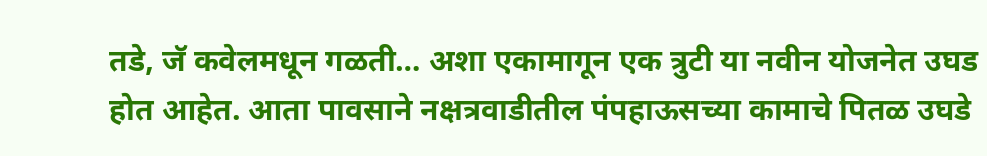तडे, जॅ कवेलमधून गळती… अशा एकामागून एक त्रुटी या नवीन योजनेत उघड होत आहेत. आता पावसाने नक्षत्रवाडीतील पंपहाऊसच्या कामाचे पितळ उघडे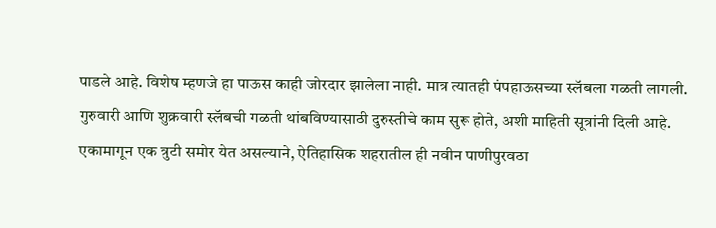पाडले आहे. विशेष म्हणजे हा पाऊस काही जोरदार झालेला नाही. मात्र त्यातही पंपहाऊसच्या स्लॅबला गळती लागली. गुरुवारी आणि शुक्रवारी स्लॅबची गळती थांबविण्यासाठी दुरुस्तीचे काम सुरू होते, अशी माहिती सूत्रांनी दिली आहे. एकामागून एक त्रुटी समोर येत असल्याने, ऐतिहासिक शहरातील ही नवीन पाणीपुरवठा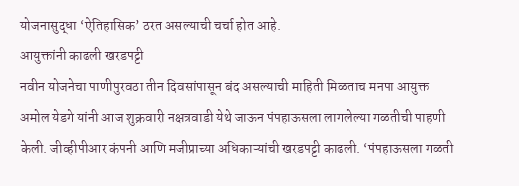योजनासुद्धा ‘ऐतिहासिक’ ठरत असल्याची चर्चा होत आहे.
आयुक्तांनी काढली खरडपट्टी
नवीन योजनेचा पाणीपुरवठा तीन दिवसांपासून बंद असल्याची माहिती मिळताच मनपा आयुक्त अमोल येडगे यांनी आज शुक्रवारी नक्षत्रवाडी येथे जाऊन पंपहाऊसला लागलेल्या गळतीची पाहणी केली. जीव्हीपीआर कंपनी आणि मजीप्राच्या अधिकाऱ्यांची खरडपट्टी काढली. ‘पंपहाऊसला गळती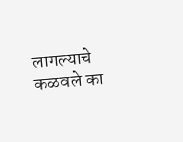लागल्याचे कळवले का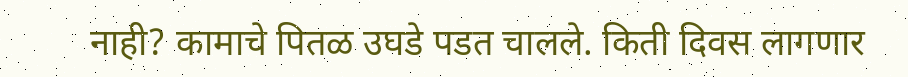नाही? कामाचे पितळ उघडे पडत चालले. किती दिवस लागणार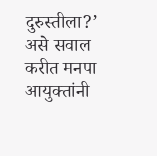दुरुस्तीला?’ असे सवाल करीत मनपा आयुक्तांनी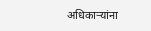अधिकाऱ्यांना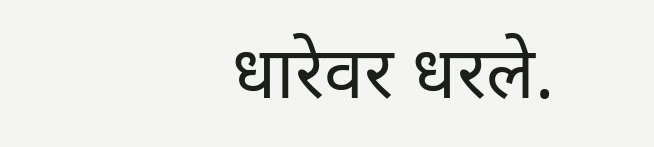धारेवर धरले.